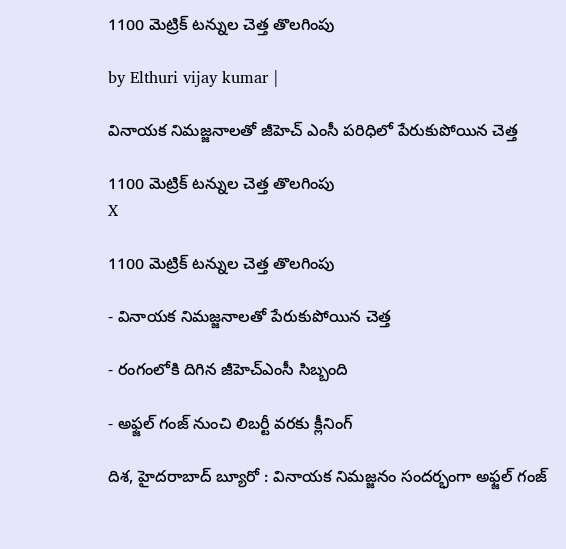1100 మెట్రిక్ టన్నుల చెత్త తొలగింపు

by Elthuri vijay kumar |

వినాయక నిమజ్జనాలతో జీహెచ్ ఎంసీ పరిధిలో పేరుకుపోయిన చెత్త

1100 మెట్రిక్ టన్నుల చెత్త తొలగింపు
X

1100 మెట్రిక్ టన్నుల చెత్త తొలగింపు

- వినాయక నిమజ్జనాలతో పేరుకుపోయిన చెత్త

- రంగంలోకి దిగిన జీహెచ్ఎంసీ సిబ్బంది

- అఫ్జల్ గంజ్ నుంచి లిబర్టీ వరకు క్లీనింగ్

దిశ, హైదరాబాద్ బ్యూరో : వినాయక నిమజ్జనం సందర్భంగా అఫ్జల్ గంజ్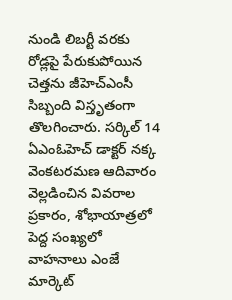నుండి లిబర్టీ వరకు రోడ్లపై పేరుకుపోయిన చెత్తను జీహెచ్ఎంసీ సిబ్బంది విస్తృతంగా తొలగించారు. సర్కిల్ 14 ఏఎంఓహెచ్ డాక్టర్ నక్క వెంకటరమణ ఆదివారం వెల్లడించిన వివరాల ప్రకారం, శోభాయాత్రలో పెద్ద సంఖ్యలో వాహనాలు ఎంజే మార్కెట్‌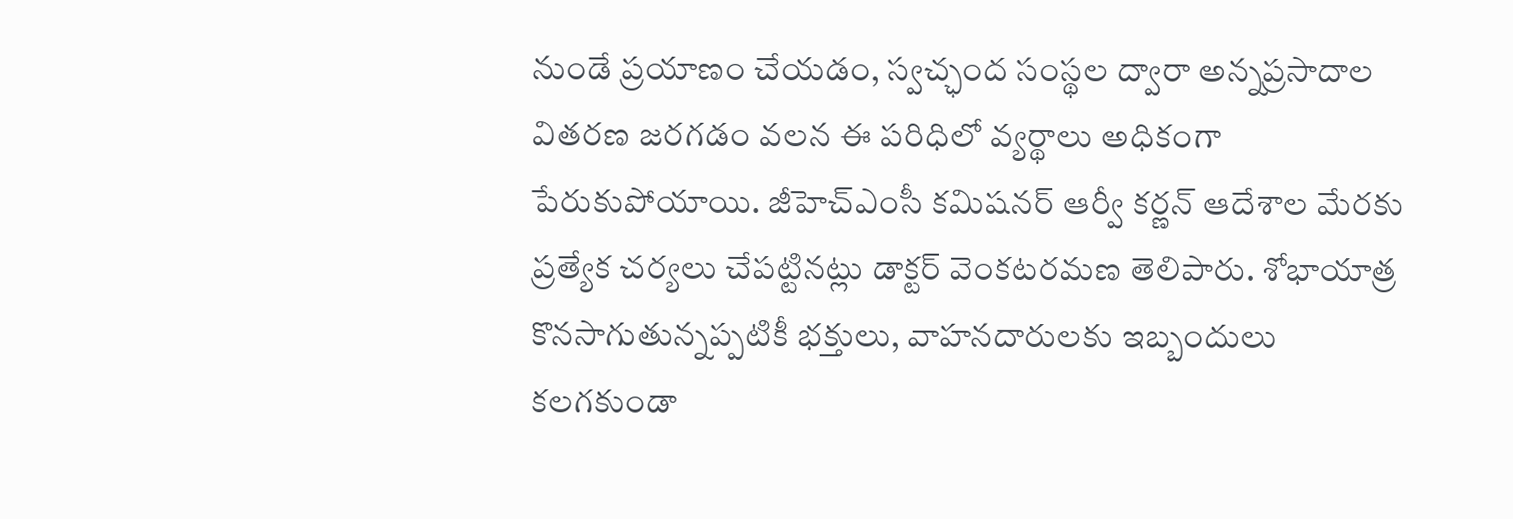నుండే ప్రయాణం చేయడం, స్వచ్ఛంద సంస్థల ద్వారా అన్నప్రసాదాల వితరణ జరగడం వలన ఈ పరిధిలో వ్యర్థాలు అధికంగా పేరుకుపోయాయి. జీహెచ్ఎంసీ కమిషనర్ ఆర్వీ కర్ణన్ ఆదేశాల మేరకు ప్రత్యేక చర్యలు చేపట్టినట్లు డాక్టర్ వెంకటరమణ తెలిపారు. శోభాయాత్ర కొనసాగుతున్నప్పటికీ భక్తులు, వాహనదారులకు ఇబ్బందులు కలగకుండా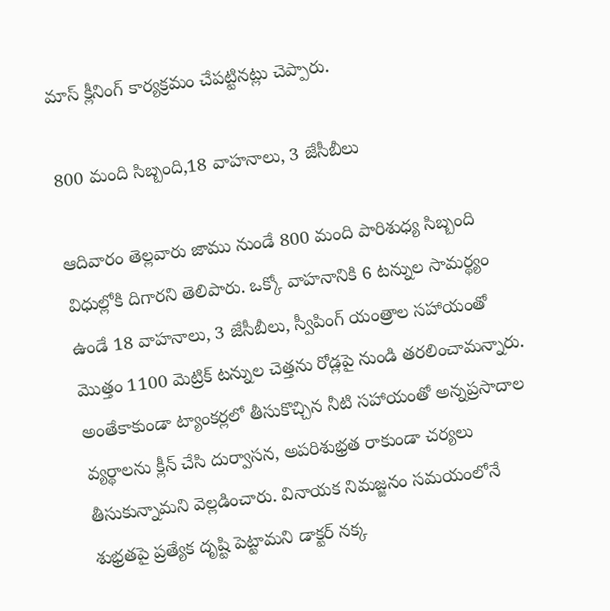మాస్ క్లీనింగ్ కార్యక్రమం చేపట్టినట్లు చెప్పారు.

800 మంది సిబ్బంది,18 వాహనాలు, 3 జేసీబీలు

ఆదివారం తెల్లవారు జాము నుండే 800 మంది పారిశుధ్య సిబ్బంది విధుల్లోకి దిగారని తెలిపారు. ఒక్కో వాహనానికి 6 టన్నుల సామర్థ్యం ఉండే 18 వాహనాలు, 3 జేసీబీలు, స్వీపింగ్ యంత్రాల సహాయంతో మొత్తం 1100 మెట్రిక్ టన్నుల చెత్తను రోడ్లపై నుండి తరలించామన్నారు. అంతేకాకుండా ట్యాంకర్లలో తీసుకొచ్చిన నీటి సహాయంతో అన్నప్రసాదాల వ్యర్థాలను క్లీన్ చేసి దుర్వాసన, అపరిశుభ్రత రాకుండా చర్యలు తీసుకున్నామని వెల్లడించారు. వినాయక నిమజ్జనం సమయంలోనే శుభ్రతపై ప్రత్యేక దృష్టి పెట్టామని డాక్టర్ నక్క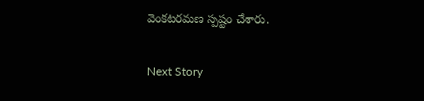వెంకటరమణ స్పష్టం చేశారు.

Next Story